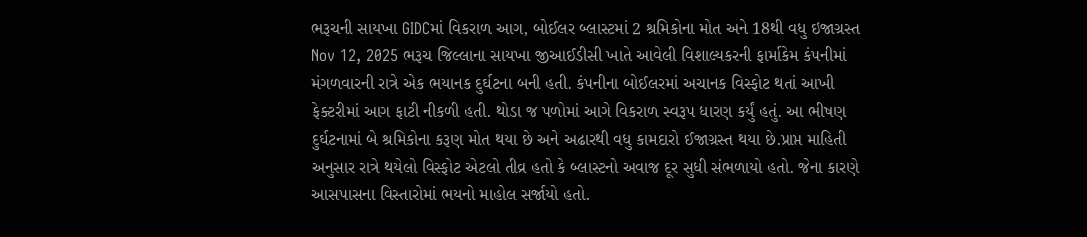ભરૂચની સાયખા GIDCમાં વિકરાળ આગ, બોઈલર બ્લાસ્ટમાં 2 શ્રમિકોના મોત અને 18થી વધુ ઇજાગ્રસ્ત Nov 12, 2025 ભરૂચ જિલ્લાના સાયખા જીઆઈડીસી ખાતે આવેલી વિશાલ્યકરની ફાર્માકેમ કંપનીમાં મંગળવારની રાત્રે એક ભયાનક દુર્ઘટના બની હતી. કંપનીના બોઈલરમાં અચાનક વિસ્ફોટ થતાં આખી ફેક્ટરીમાં આગ ફાટી નીકળી હતી. થોડા જ પળોમાં આગે વિકરાળ સ્વરૂપ ધારણ કર્યું હતું. આ ભીષણ દુર્ઘટનામાં બે શ્રમિકોના કરૂણ મોત થયા છે અને અઢારથી વધુ કામદારો ઈજાગ્રસ્ત થયા છે.પ્રાપ્ત માહિતી અનુસાર રાત્રે થયેલો વિસ્ફોટ એટલો તીવ્ર હતો કે બ્લાસ્ટનો અવાજ દૂર સુધી સંભળાયો હતો. જેના કારણે આસપાસના વિસ્તારોમાં ભયનો માહોલ સર્જાયો હતો.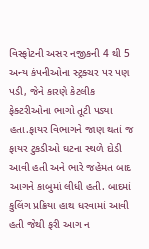વિસ્ફોટની અસર નજીકની 4 થી 5 અન્ય કંપનીઓના સ્ટ્રક્ચર પર પણ પડી, જેને કારણે કેટલીક ફેક્ટરીઓના ભાગો તૂટી પડ્યા હતા.ફાયર વિભાગને જાણ થતાં જ ફાયર ટુકડીઓ ઘટના સ્થળે દોડી આવી હતી અને ભારે જહેમત બાદ આગને કાબુમાં લીધી હતી. બાદમાં કુલિંગ પ્રક્રિયા હાથ ધરવામાં આવી હતી જેથી ફરી આગ ન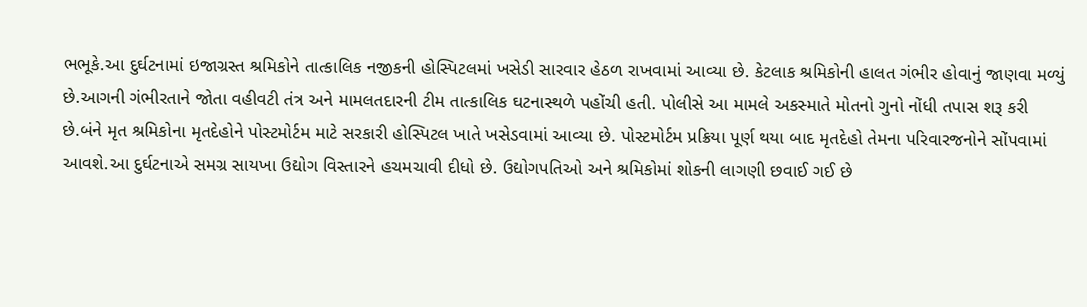ભભૂકે.આ દુર્ઘટનામાં ઇજાગ્રસ્ત શ્રમિકોને તાત્કાલિક નજીકની હોસ્પિટલમાં ખસેડી સારવાર હેઠળ રાખવામાં આવ્યા છે. કેટલાક શ્રમિકોની હાલત ગંભીર હોવાનું જાણવા મળ્યું છે.આગની ગંભીરતાને જોતા વહીવટી તંત્ર અને મામલતદારની ટીમ તાત્કાલિક ઘટનાસ્થળે પહોંચી હતી. પોલીસે આ મામલે અકસ્માતે મોતનો ગુનો નોંધી તપાસ શરૂ કરી છે.બંને મૃત શ્રમિકોના મૃતદેહોને પોસ્ટમોર્ટમ માટે સરકારી હોસ્પિટલ ખાતે ખસેડવામાં આવ્યા છે. પોસ્ટમોર્ટમ પ્રક્રિયા પૂર્ણ થયા બાદ મૃતદેહો તેમના પરિવારજનોને સોંપવામાં આવશે.આ દુર્ઘટનાએ સમગ્ર સાયખા ઉદ્યોગ વિસ્તારને હચમચાવી દીધો છે. ઉદ્યોગપતિઓ અને શ્રમિકોમાં શોકની લાગણી છવાઈ ગઈ છે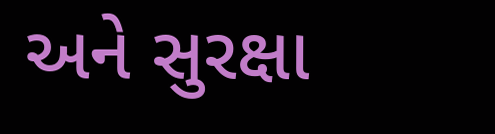અને સુરક્ષા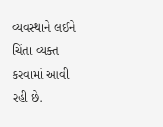વ્યવસ્થાને લઈને ચિંતા વ્યક્ત કરવામાં આવી રહી છે.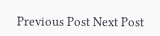Previous Post Next Post